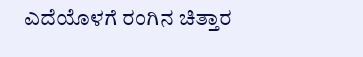ಎದೆಯೊಳಗೆ ರಂಗಿನ ಚಿತ್ತಾರ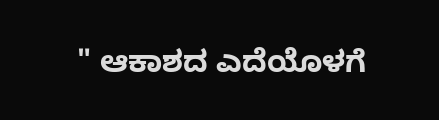" ಆಕಾಶದ ಎದೆಯೊಳಗೆ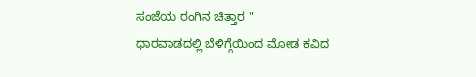ಸಂಜೆಯ ರಂಗಿನ ಚಿತ್ತಾರ "
ಧಾರವಾಡದಲ್ಲಿ ಬೆಳಿಗ್ಗೆಯಿಂದ ಮೋಡ ಕವಿದ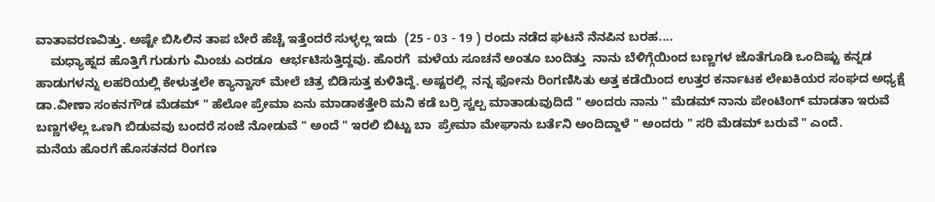ವಾತಾವರಣವಿತ್ತು. ಅಷ್ಟೇ ಬಿಸಿಲಿನ ತಾಪ ಬೇರೆ ಹೆಚ್ಚೆ ಇತ್ತೆಂದರೆ ಸುಳ್ಳಲ್ಲ ಇದು  (25 - 03 - 19 ) ರಂದು ನಡೆದ ಘಟನೆ ನೆನಪಿನ ಬರಹ....
    ಮಧ್ಯಾಹ್ನದ ಹೊತ್ತಿಗೆ ಗುಡುಗು ಮಿಂಚು ಎರಡೂ  ಆರ್ಭಟಿಸುತ್ತಿದ್ದವು. ಹೊರಗೆ  ಮಳೆಯ ಸೂಚನೆ ಅಂತೂ ಬಂದಿತ್ತು  ನಾನು ಬೆಳಿಗ್ಗೆಯಿಂದ ಬಣ್ಣಗಳ ಜೊತೆಗೂಡಿ ಒಂದಿಷ್ಟು ಕನ್ನಡ ಹಾಡುಗಳನ್ನು ಲಹರಿಯಲ್ಲಿ ಕೇಳುತ್ತಲೇ ಕ್ಯಾನ್ವಾಸ್ ಮೇಲೆ ಚಿತ್ರ ಬಿಡಿಸುತ್ತ ಕುಳಿತಿದ್ದೆ. ಅಷ್ಟರಲ್ಲಿ  ನನ್ನ ಫೋನು ರಿಂಗಣಿಸಿತು ಅತ್ತ ಕಡೆಯಿಂದ ಉತ್ತರ ಕರ್ನಾಟಕ ಲೇಖಕಿಯರ ಸಂಘದ ಅಧ್ಯಕ್ಷೆ ಡಾ.ವೀಣಾ ಸಂಕನಗೌಡ ಮೆಡಮ್ " ಹೆಲೋ ಪ್ರೇಮಾ ಏನು ಮಾಡಾಕತ್ತೇರಿ ಮನಿ ಕಡೆ ಬರ್ರಿ ಸ್ವಲ್ಪ ಮಾತಾಡುವುದಿದೆ " ಅಂದರು ನಾನು " ಮೆಡಮ್ ನಾನು ಪೇಂಟಿಂಗ್ ಮಾಡತಾ ಇರುವೆ ಬಣ್ಣಗಳೆಲ್ಲ ಒಣಗಿ ಬಿಡುವವು ಬಂದರೆ ಸಂಜೆ ನೋಡುವೆ " ಅಂದೆ " ಇರಲಿ ಬಿಟ್ಟು ಬಾ  ಪ್ರೇಮಾ ಮೇಘಾನು ಬರ್ತೆನಿ ಅಂದಿದ್ದಾಳೆ " ಅಂದರು " ಸರಿ ಮೆಡಮ್ ಬರುವೆ " ಎಂದೆ.
ಮನೆಯ ಹೊರಗೆ ಹೊಸತನದ ರಿಂಗಣ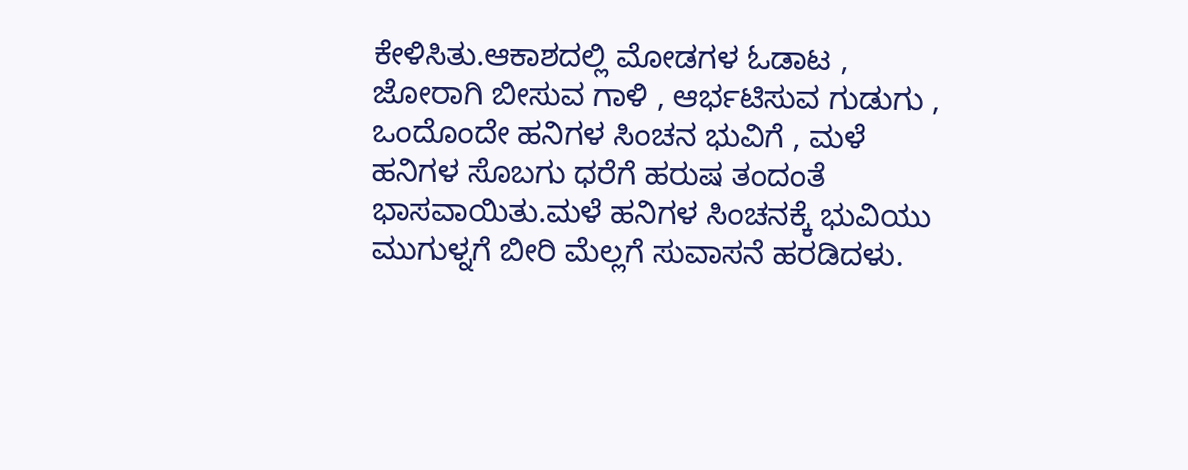ಕೇಳಿಸಿತು.ಆಕಾಶದಲ್ಲಿ ಮೋಡಗಳ ಓಡಾಟ , ಜೋರಾಗಿ ಬೀಸುವ ಗಾಳಿ , ಆರ್ಭಟಿಸುವ ಗುಡುಗು , ಒಂದೊಂದೇ ಹನಿಗಳ ಸಿಂಚನ ಭುವಿಗೆ , ಮಳೆ ಹನಿಗಳ ಸೊಬಗು ಧರೆಗೆ ಹರುಷ ತಂದಂತೆ ಭಾಸವಾಯಿತು.ಮಳೆ ಹನಿಗಳ ಸಿಂಚನಕ್ಕೆ ಭುವಿಯು ಮುಗುಳ್ನಗೆ ಬೀರಿ ಮೆಲ್ಲಗೆ ಸುವಾಸನೆ ಹರಡಿದಳು.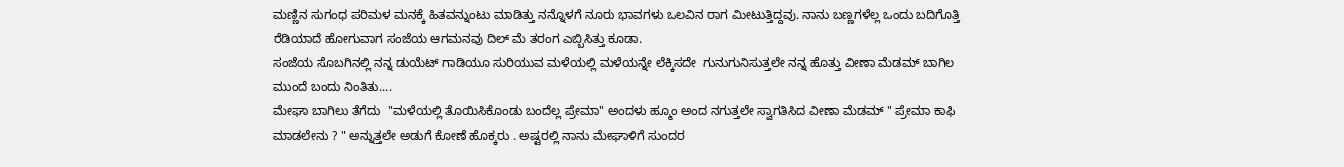ಮಣ್ಣಿನ ಸುಗಂಧ ಪರಿಮಳ ಮನಕ್ಕೆ ಹಿತವನ್ನುಂಟು ಮಾಡಿತ್ತು ನನ್ನೊಳಗೆ ನೂರು ಭಾವಗಳು ಒಲವಿನ ರಾಗ ಮೀಟುತ್ತಿದ್ದವು. ನಾನು ಬಣ್ಣಗಳೆಲ್ಲ ಒಂದು ಬದಿಗೊತ್ತಿ ರೆಡಿಯಾದೆ ಹೋಗುವಾಗ ಸಂಜೆಯ ಆಗಮನವು ದಿಲ್ ಮೆ ತರಂಗ ಎಬ್ಬಿಸಿತ್ತು ಕೂಡಾ.
ಸಂಜೆಯ ಸೊಬಗಿನಲ್ಲಿ ನನ್ನ ಡುಯೆಟ್ ಗಾಡಿಯೂ ಸುರಿಯುವ ಮಳೆಯಲ್ಲಿ ಮಳೆಯನ್ನೇ ಲೆಕ್ಕಿಸದೇ  ಗುನುಗುನಿಸುತ್ತಲೇ ನನ್ನ ಹೊತ್ತು ವೀಣಾ ಮೆಡಮ್ ಬಾಗಿಲ ಮುಂದೆ ಬಂದು ನಿಂತಿತು....
ಮೇಘಾ ಬಾಗಿಲು ತೆಗೆದು  "ಮಳೆಯಲ್ಲಿ ತೊಯಿಸಿಕೊಂಡು ಬಂದೆಲ್ಲ ಪ್ರೇಮಾ" ಅಂದಳು ಹ್ಮೂಂ ಅಂದ ನಗುತ್ತಲೇ ಸ್ವಾಗತಿಸಿದ ವೀಣಾ ಮೆಡಮ್ " ಪ್ರೇಮಾ ಕಾಫಿ ಮಾಡಲೇನು ? " ಅನ್ನುತ್ತಲೇ ಅಡುಗೆ ಕೋಣೆ ಹೊಕ್ಕರು . ಅಷ್ಟರಲ್ಲಿ ನಾನು ಮೇಘಾಳಿಗೆ ಸುಂದರ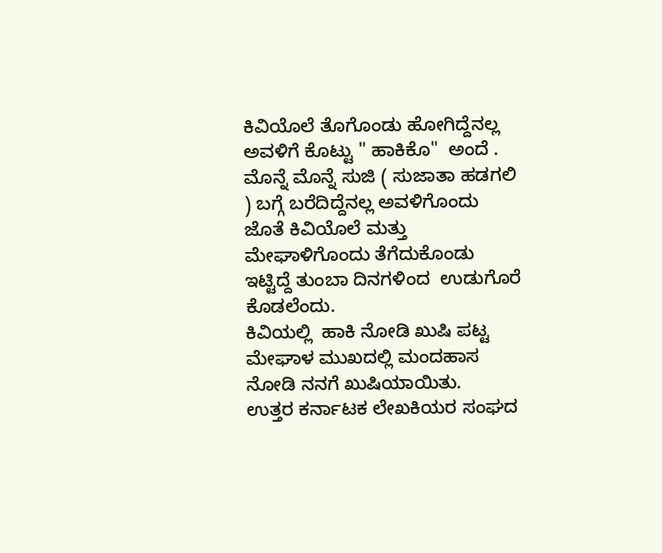ಕಿವಿಯೊಲೆ ತೊಗೊಂಡು ಹೋಗಿದ್ದೆನಲ್ಲ ಅವಳಿಗೆ ಕೊಟ್ಟು " ಹಾಕಿಕೊ"  ಅಂದೆ .
ಮೊನ್ನೆ ಮೊನ್ನೆ ಸುಜಿ ( ಸುಜಾತಾ ಹಡಗಲಿ ) ಬಗ್ಗೆ ಬರೆದಿದ್ದೆನಲ್ಲ ಅವಳಿಗೊಂದು ಜೊತೆ ಕಿವಿಯೊಲೆ ಮತ್ತು ಮೇಘಾಳಿಗೊಂದು ತೆಗೆದುಕೊಂಡು ಇಟ್ಟಿದ್ದೆ ತುಂಬಾ ದಿನಗಳಿಂದ  ಉಡುಗೊರೆ ಕೊಡಲೆಂದು.
ಕಿವಿಯಲ್ಲಿ  ಹಾಕಿ ನೋಡಿ ಖುಷಿ ಪಟ್ಟ ಮೇಘಾಳ ಮುಖದಲ್ಲಿ ಮಂದಹಾಸ ನೋಡಿ ನನಗೆ ಖುಷಿಯಾಯಿತು.
ಉತ್ತರ ಕರ್ನಾಟಕ ಲೇಖಕಿಯರ ಸಂಘದ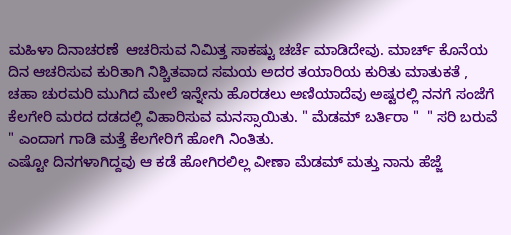ಮಹಿಳಾ ದಿನಾಚರಣೆ  ಆಚರಿಸುವ ನಿಮಿತ್ತ ಸಾಕಷ್ಟು ಚರ್ಚೆ ಮಾಡಿದೇವು. ಮಾರ್ಚ್ ಕೊನೆಯ ದಿನ ಆಚರಿಸುವ ಕುರಿತಾಗಿ ನಿಶ್ಚಿತವಾದ ಸಮಯ ಅದರ ತಯಾರಿಯ ಕುರಿತು ಮಾತುಕತೆ , ಚಹಾ ಚುರಮರಿ ಮುಗಿದ ಮೇಲೆ ಇನ್ನೇನು ಹೊರಡಲು ಅಣಿಯಾದೆವು ಅಷ್ಟರಲ್ಲಿ ನನಗೆ ಸಂಜೆಗೆ ಕೆಲಗೇರಿ ಮರದ ದಡದಲ್ಲಿ ವಿಹಾರಿಸುವ ಮನಸ್ಸಾಯಿತು. " ಮೆಡಮ್ ಬರ್ತಿರಾ "  " ಸರಿ ಬರುವೆ " ಎಂದಾಗ ಗಾಡಿ ಮತ್ತೆ ಕೆಲಗೇರಿಗೆ ಹೋಗಿ ನಿಂತಿತು.
ಎಷ್ಟೋ ದಿನಗಳಾಗಿದ್ದವು ಆ ಕಡೆ ಹೋಗಿರಲಿಲ್ಲ ವೀಣಾ ಮೆಡಮ್ ಮತ್ತು ನಾನು ಹೆಜ್ಜೆ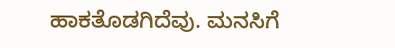ಹಾಕತೊಡಗಿದೆವು. ಮನಸಿಗೆ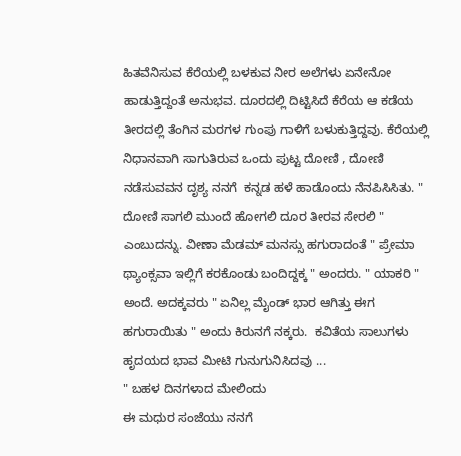ಹಿತವೆನಿಸುವ ಕೆರೆಯಲ್ಲಿ ಬಳಕುವ ನೀರ ಅಲೆಗಳು ಏನೇನೋ ಹಾಡುತ್ತಿದ್ದಂತೆ ಅನುಭವ. ದೂರದಲ್ಲಿ ದಿಟ್ಟಿಸಿದೆ ಕೆರೆಯ ಆ ಕಡೆಯ ತೀರದಲ್ಲಿ ತೆಂಗಿನ ಮರಗಳ ಗುಂಪು ಗಾಳಿಗೆ ಬಳುಕುತ್ತಿದ್ದವು. ಕೆರೆಯಲ್ಲಿ ನಿಧಾನವಾಗಿ ಸಾಗುತಿರುವ ಒಂದು ಪುಟ್ಟ ದೋಣಿ , ದೋಣಿ ನಡೆಸುವವನ ದೃಶ್ಯ ನನಗೆ  ಕನ್ನಡ ಹಳೆ ಹಾಡೊಂದು ನೆನಪಿಸಿಸಿತು. " ದೋಣಿ ಸಾಗಲಿ ಮುಂದೆ ಹೋಗಲಿ ದೂರ ತೀರವ ಸೇರಲಿ "  ಎಂಬುದನ್ನು. ವೀಣಾ ಮೆಡಮ್ ಮನಸ್ಸು ಹಗುರಾದಂತೆ " ಪ್ರೇಮಾ ಥ್ಯಾಂಕ್ಸವಾ ಇಲ್ಲಿಗೆ ಕರಕೊಂಡು ಬಂದಿದ್ದಕ್ಕ " ಅಂದರು. " ಯಾಕರಿ " ಅಂದೆ. ಅದಕ್ಕವರು " ಏನಿಲ್ಲ ಮೈಂಡ್ ಭಾರ ಆಗಿತ್ತು ಈಗ ಹಗುರಾಯಿತು " ಅಂದು ಕಿರುನಗೆ ನಕ್ಕರು.  ಕವಿತೆಯ ಸಾಲುಗಳು ಹೃದಯದ ಭಾವ ಮೀಟಿ ಗುನುಗುನಿಸಿದವು ...
" ಬಹಳ ದಿನಗಳಾದ ಮೇಲಿಂದು
ಈ ಮಧುರ ಸಂಜೆಯು ನನಗೆ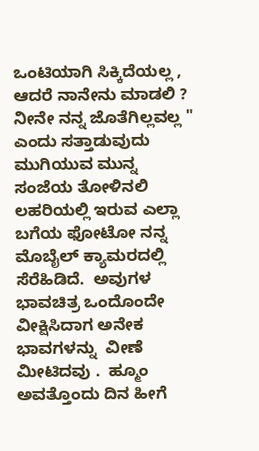ಒಂಟಿಯಾಗಿ ಸಿಕ್ಕಿದೆಯಲ್ಲ ,
ಆದರೆ ನಾನೇನು ಮಾಡಲಿ ?
ನೀನೇ ನನ್ನ ಜೊತೆಗಿಲ್ಲವಲ್ಲ "  ಎಂದು ಸತ್ತಾಡುವುದು ಮುಗಿಯುವ ಮುನ್ನ ಸಂಜೆಯ ತೋಳಿನಲಿ ಲಹರಿಯಲ್ಲಿ ಇರುವ ಎಲ್ಲಾ ಬಗೆಯ ಫೋಟೋ ನನ್ನ ಮೊಬೈಲ್ ಕ್ಯಾಮರದಲ್ಲಿ ಸೆರೆಹಿಡಿದೆ.  ಅವುಗಳ ಭಾವಚಿತ್ರ ಒಂದೊಂದೇ ವೀಕ್ಷಿಸಿದಾಗ ಅನೇಕ ಭಾವಗಳನ್ನು  ವೀಣೆ  ಮೀಟಿದವು .  ಹ್ಮೂಂ ಅವತ್ತೊಂದು ದಿನ ಹೀಗೆ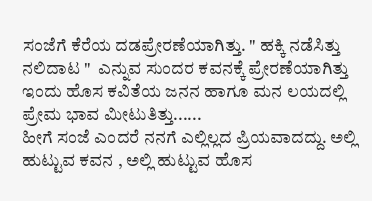ಸಂಜೆಗೆ ಕೆರೆಯ ದಡಪ್ರೇರಣೆಯಾಗಿತ್ತು. " ಹಕ್ಕಿ ನಡೆಸಿತ್ತು ನಲಿದಾಟ "  ಎನ್ನುವ ಸುಂದರ ಕವನಕ್ಕೆ ಪ್ರೇರಣೆಯಾಗಿತ್ತು ಇಂದು ಹೊಸ ಕವಿತೆಯ ಜನನ ಹಾಗೂ ಮನ ಲಯದಲ್ಲಿ ಪ್ರೇಮ ಭಾವ ಮೀಟುತಿತ್ತು......
ಹೀಗೆ ಸಂಜೆ ಎಂದರೆ ನನಗೆ ಎಲ್ಲಿಲ್ಲದ ಪ್ರಿಯವಾದದ್ದು. ಅಲ್ಲಿ ಹುಟ್ಟುವ ಕವನ , ಅಲ್ಲಿ ಹುಟ್ಟುವ ಹೊಸ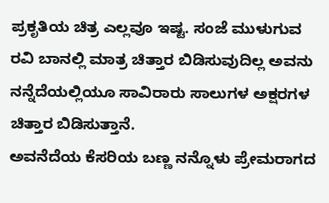ಪ್ರಕೃತಿಯ ಚಿತ್ರ ಎಲ್ಲವೂ ಇಷ್ಟ. ಸಂಜೆ ಮುಳುಗುವ ರವಿ ಬಾನಲ್ಲಿ ಮಾತ್ರ ಚಿತ್ತಾರ ಬಿಡಿಸುವುದಿಲ್ಲ ಅವನು ನನ್ನೆದೆಯಲ್ಲಿಯೂ ಸಾವಿರಾರು ಸಾಲುಗಳ ಅಕ್ಷರಗಳ ಚಿತ್ತಾರ ಬಿಡಿಸುತ್ತಾನೆ.
ಅವನೆದೆಯ ಕೆಸರಿಯ ಬಣ್ಣ ನನ್ನೊಳು ಪ್ರೇಮರಾಗದ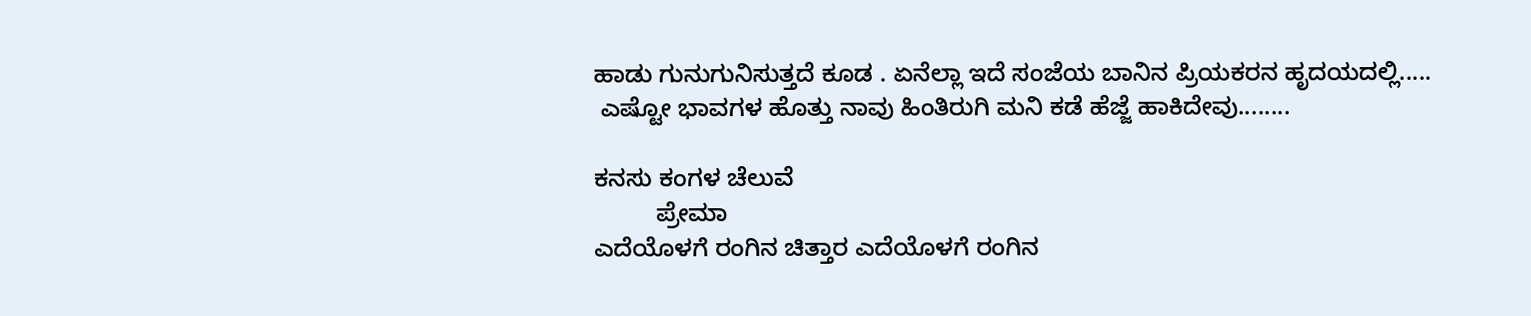ಹಾಡು ಗುನುಗುನಿಸುತ್ತದೆ ಕೂಡ . ಏನೆಲ್ಲಾ ಇದೆ ಸಂಜೆಯ ಬಾನಿನ ಪ್ರಿಯಕರನ ಹೃದಯದಲ್ಲಿ.....
 ಎಷ್ಟೋ ಭಾವಗಳ ಹೊತ್ತು ನಾವು ಹಿಂತಿರುಗಿ ಮನಿ ಕಡೆ ಹೆಜ್ಜೆ ಹಾಕಿದೇವು........

ಕನಸು ಕಂಗಳ ಚೆಲುವೆ
         ಪ್ರೇಮಾ
ಎದೆಯೊಳಗೆ ರಂಗಿನ ಚಿತ್ತಾರ ಎದೆಯೊಳಗೆ ರಂಗಿನ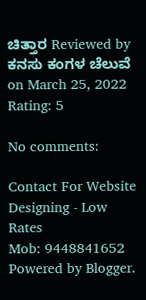ಚಿತ್ತಾರ Reviewed by ಕನಸು ಕಂಗಳ ಚೆಲುವೆ on March 25, 2022 Rating: 5

No comments:

Contact For Website Designing - Low Rates
Mob: 9448841652
Powered by Blogger.